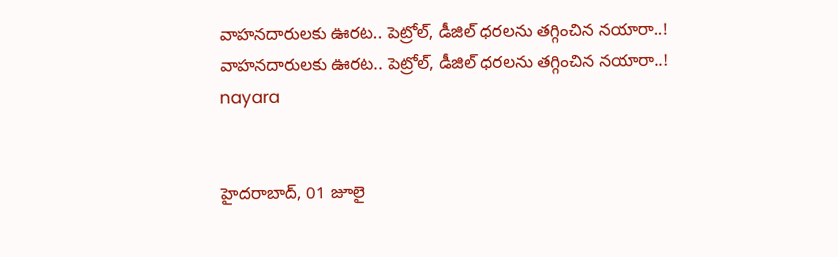వాహనదారులకు ఊరట.. పెట్రోల్, డీజిల్ ధరలను తగ్గించిన నయారా..!
వాహనదారులకు ఊరట.. పెట్రోల్, డీజిల్ ధరలను తగ్గించిన నయారా..!
nayara


హైదరాబాద్, 01 జూలై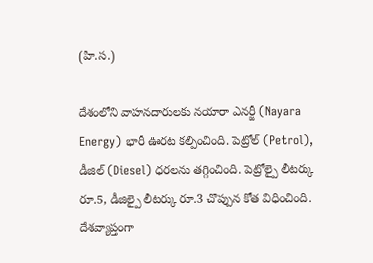(హి.స.)

దేశంలోని వాహనదారులకు నయారా ఎనర్జీ (Nayara Energy) భారీ ఊరట కల్పించింది. పెట్రోల్ (Petrol), డీజిల్ (Diesel) ధరలను తగ్గించింది. పెట్రోల్పై లీటర్కు రూ.5, డీజిల్పై లీటర్కు రూ.3 చొప్పున కోత విధించింది. దేశవ్యాప్తంగా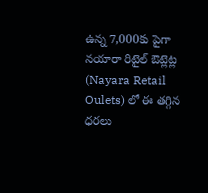ఉన్న 7,000కు పైగా నయారా రిటైల్ ఔట్లెట్ల (Nayara Retail Oulets) లో ఈ తగ్గిన ధరలు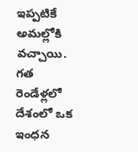ఇప్పటికే అమల్లోకి వచ్చాయి. గత రెండేళ్లలో దేశంలో ఒక ఇంధన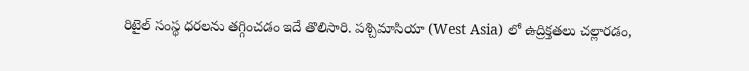రిటైల్ సంస్థ ధరలను తగ్గించడం ఇదే తొలిసారి. పశ్చిమాసియా (West Asia) లో ఉద్రిక్తతలు చల్లారడం,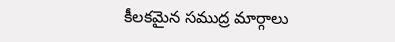కీలకమైన సముద్ర మార్గాలు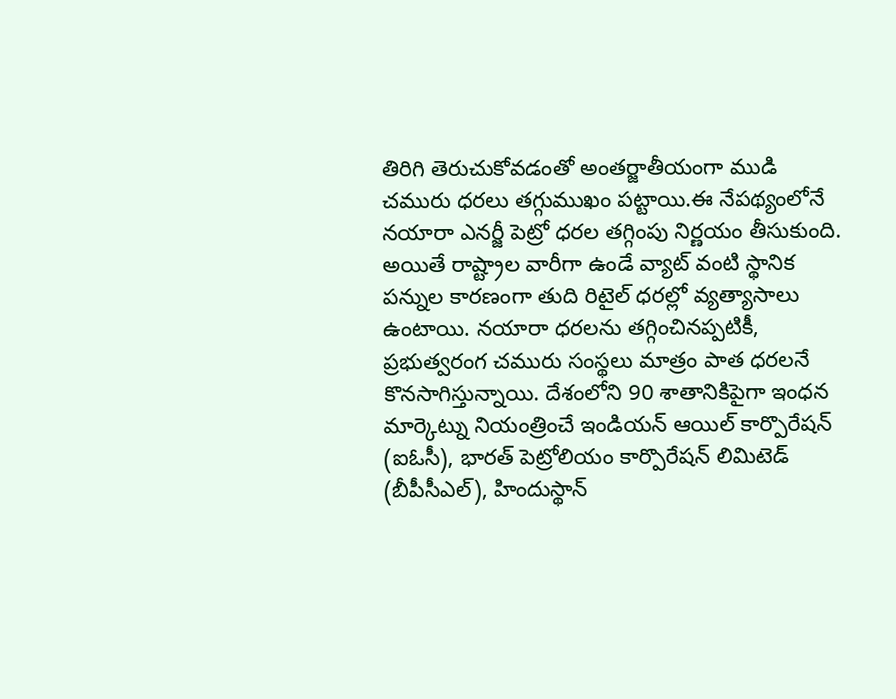తిరిగి తెరుచుకోవడంతో అంతర్జాతీయంగా ముడి చమురు ధరలు తగ్గుముఖం పట్టాయి.ఈ నేపథ్యంలోనే నయారా ఎనర్జీ పెట్రో ధరల తగ్గింపు నిర్ణయం తీసుకుంది. అయితే రాష్ట్రాల వారీగా ఉండే వ్యాట్ వంటి స్థానిక పన్నుల కారణంగా తుది రిటైల్ ధరల్లో వ్యత్యాసాలు ఉంటాయి. నయారా ధరలను తగ్గించినప్పటికీ, ప్రభుత్వరంగ చమురు సంస్థలు మాత్రం పాత ధరలనే కొనసాగిస్తున్నాయి. దేశంలోని 90 శాతానికిపైగా ఇంధన మార్కెట్ను నియంత్రించే ఇండియన్ ఆయిల్ కార్పొరేషన్ (ఐఓసీ), భారత్ పెట్రోలియం కార్పొరేషన్ లిమిటెడ్ (బీపీసీఎల్), హిందుస్థాన్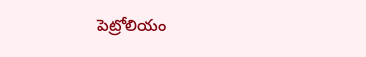పెట్రోలియం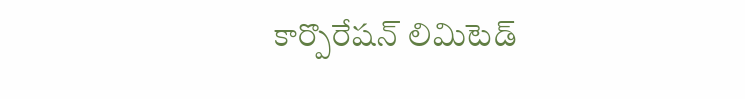కార్పొరేషన్ లిమిటెడ్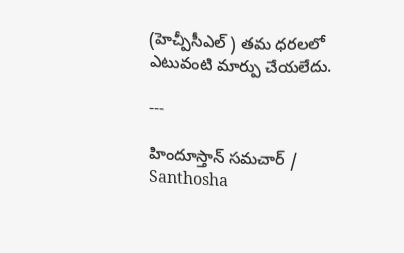(హెచ్పీసీఎల్ ) తమ ధరలలో ఎటువంటి మార్పు చేయలేదు.

---

హిందూస్తాన్ సమచార్ / Santhosha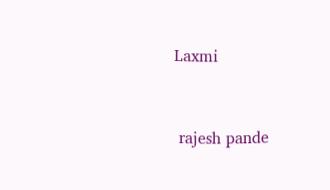Laxmi


 rajesh pande